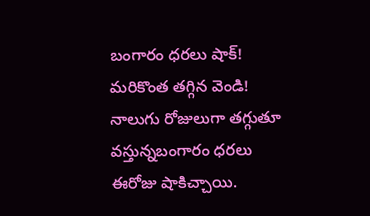బంగారం ధరలు షాక్! మరికొంత తగ్గిన వెండి!
నాలుగు రోజులుగా తగ్గుతూ వస్తున్నబంగారం ధరలు ఈరోజు షాకిచ్చాయి.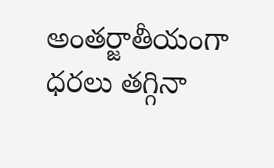అంతర్జాతీయంగా ధరలు తగ్గినా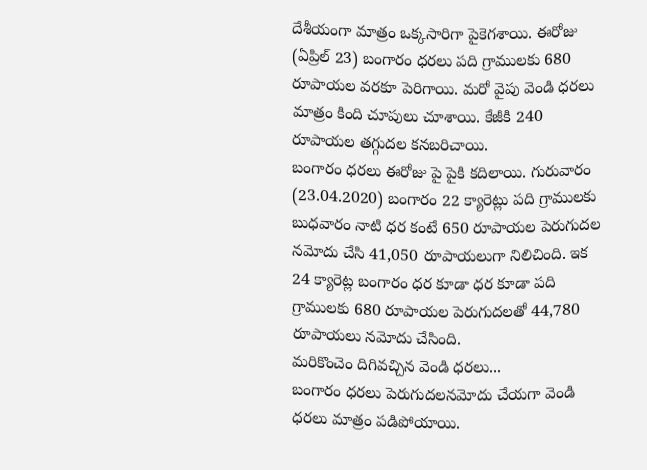దేశీయంగా మాత్రం ఒక్కసారిగా పైకెగశాయి. ఈరోజు (ఏప్రిల్ 23) బంగారం ధరలు పది గ్రాములకు 680 రూపాయల వరకూ పెరిగాయి. మరో వైపు వెండి ధరలు మాత్రం కింది చూపులు చూశాయి. కేజీకి 240 రూపాయల తగ్గుదల కనబరిచాయి.
బంగారం ధరలు ఈరోజు పై పైకి కదిలాయి. గురువారం (23.04.2020) బంగారం 22 క్యారెట్లు పది గ్రాములకు బుధవారం నాటి ధర కంటే 650 రూపాయల పెరుగుదల నమోదు చేసి 41,050 రూపాయలుగా నిలిచింది. ఇక 24 క్యారెట్ల బంగారం ధర కూడా ధర కూడా పది గ్రాములకు 680 రూపాయల పెరుగుదలతో 44,780 రూపాయలు నమోదు చేసింది.
మరికొంచెం దిగివచ్చిన వెండి ధరలు...
బంగారం ధరలు పెరుగుదలనమోదు చేయగా వెండి ధరలు మాత్రం పడిపోయాయి.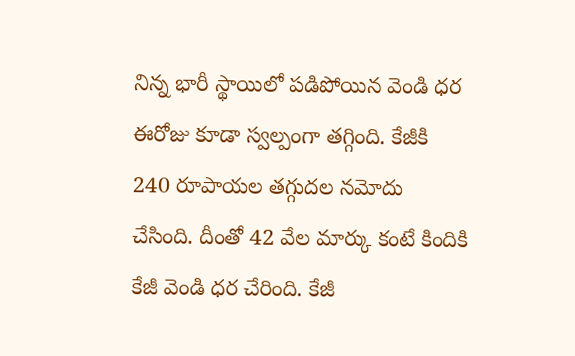నిన్న భారీ స్థాయిలో పడిపోయిన వెండి ధర ఈరోజు కూడా స్వల్పంగా తగ్గింది. కేజీకి 240 రూపాయల తగ్గుదల నమోదు చేసింది. దీంతో 42 వేల మార్కు కంటే కిందికి కేజీ వెండి ధర చేరింది. కేజీ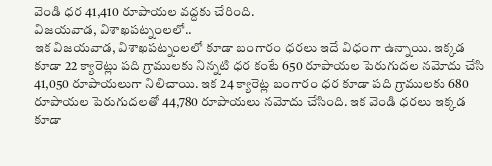వెండి ధర 41,410 రూపాయల వద్దకు చేరింది.
విజయవాడ, విశాఖపట్నంలలో..
ఇక విజయవాడ, విశాఖపట్నంలలో కూడా బంగారం ధరలు ఇదే విధంగా ఉన్నాయి. ఇక్కడ కూడా 22 క్యారెట్లు పది గ్రాములకు నిన్నటి ధర కంటే 650 రూపాయల పెరుగుదల నమోదు చేసి 41,050 రూపాయలుగా నిలిచాయి. ఇక 24 క్యారెట్ల బంగారం ధర కూడా పది గ్రాములకు 680 రూపాయల పెరుగుదలతో 44,780 రూపాయలు నమోదు చేసింది. ఇక వెండి ధరలు ఇక్కడ కూడా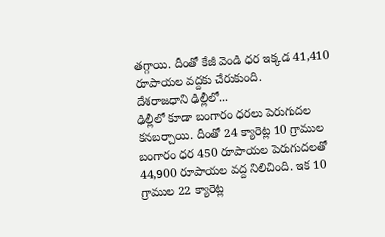తగ్గాయి. దీంతో కేజీ వెండి ధర ఇక్కడ 41,410 రూపాయల వద్దకు చేరుకుంది.
దేశరాజధాని ఢిల్లీలో...
ఢిల్లీలో కూడా బంగారం ధరలు పెరుగుదల కనబర్చాయి. దీంతో 24 క్యారెట్ల 10 గ్రాముల బంగారం ధర 450 రూపాయల పెరుగుదలతో 44,900 రూపాయల వద్ద నిలిచింది. ఇక 10 గ్రాముల 22 క్యారెట్ల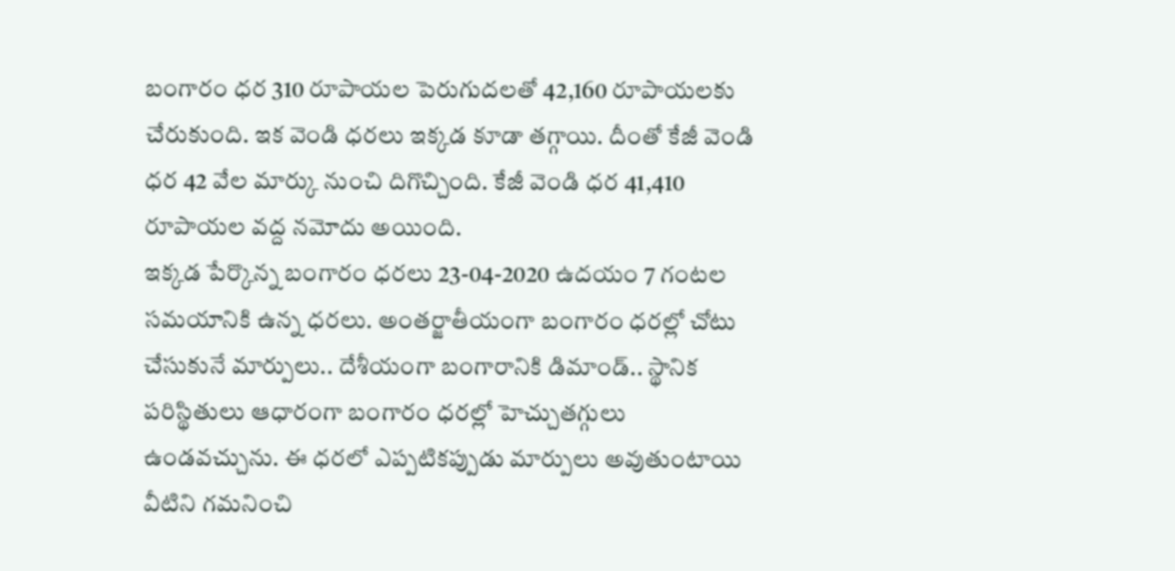బంగారం ధర 310 రూపాయల పెరుగుదలతో 42,160 రూపాయలకు చేరుకుంది. ఇక వెండి ధరలు ఇక్కడ కూడా తగ్గాయి. దీంతో కేజీ వెండి ధర 42 వేల మార్కు నుంచి దిగొచ్చింది. కేజీ వెండి ధర 41,410 రూపాయల వద్ద నమోదు అయింది.
ఇక్కడ పేర్కొన్న బంగారం ధరలు 23-04-2020 ఉదయం 7 గంటల సమయానికి ఉన్న ధరలు. అంతర్జాతీయంగా బంగారం ధరల్లో చోటు చేసుకునే మార్పులు.. దేశీయంగా బంగారానికి డిమాండ్.. స్థానిక పరిస్థితులు ఆధారంగా బంగారం ధరల్లో హెచ్చుతగ్గులు ఉండవచ్చును. ఈ ధరలో ఎప్పటికప్పుడు మార్పులు అవుతుంటాయి వీటిని గమనించి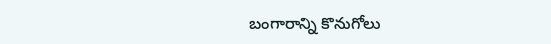బంగారాన్ని కొనుగోలు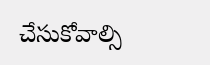చేసుకోవాల్సి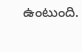ఉంటుంది.